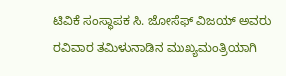ಟಿವಿಕೆ ಸಂಸ್ಥಾಪಕ ಸಿ. ಜೋಸೆಫ್ ವಿಜಯ್ ಅವರು ರವಿವಾರ ತಮಿಳುನಾಡಿನ ಮುಖ್ಯಮಂತ್ರಿಯಾಗಿ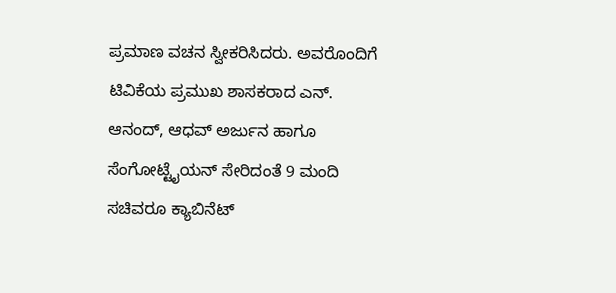ಪ್ರಮಾಣ ವಚನ ಸ್ವೀಕರಿಸಿದರು. ಅವರೊಂದಿಗೆ ಟಿವಿಕೆಯ ಪ್ರಮುಖ ಶಾಸಕರಾದ ಎನ್. ಆನಂದ್, ಆಧವ್ ಅರ್ಜುನ ಹಾಗೂ ಸೆಂಗೋಟ್ಟೈಯನ್ ಸೇರಿದಂತೆ 9 ಮಂದಿ ಸಚಿವರೂ ಕ್ಯಾಬಿನೆಟ್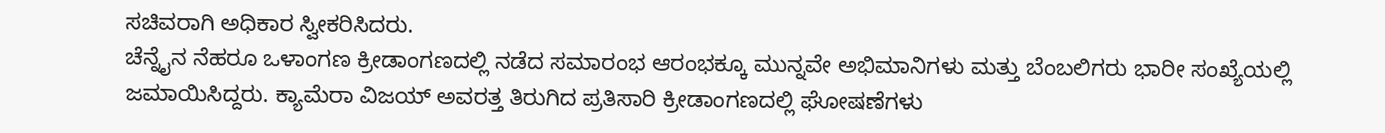ಸಚಿವರಾಗಿ ಅಧಿಕಾರ ಸ್ವೀಕರಿಸಿದರು.
ಚೆನ್ನೈನ ನೆಹರೂ ಒಳಾಂಗಣ ಕ್ರೀಡಾಂಗಣದಲ್ಲಿ ನಡೆದ ಸಮಾರಂಭ ಆರಂಭಕ್ಕೂ ಮುನ್ನವೇ ಅಭಿಮಾನಿಗಳು ಮತ್ತು ಬೆಂಬಲಿಗರು ಭಾರೀ ಸಂಖ್ಯೆಯಲ್ಲಿ ಜಮಾಯಿಸಿದ್ದರು. ಕ್ಯಾಮೆರಾ ವಿಜಯ್ ಅವರತ್ತ ತಿರುಗಿದ ಪ್ರತಿಸಾರಿ ಕ್ರೀಡಾಂಗಣದಲ್ಲಿ ಘೋಷಣೆಗಳು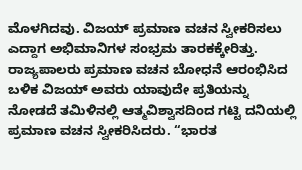ಮೊಳಗಿದವು. ವಿಜಯ್ ಪ್ರಮಾಣ ವಚನ ಸ್ವೀಕರಿಸಲು ಎದ್ದಾಗ ಅಭಿಮಾನಿಗಳ ಸಂಭ್ರಮ ತಾರಕಕ್ಕೇರಿತ್ತು.
ರಾಜ್ಯಪಾಲರು ಪ್ರಮಾಣ ವಚನ ಬೋಧನೆ ಆರಂಭಿಸಿದ ಬಳಿಕ ವಿಜಯ್ ಅವರು ಯಾವುದೇ ಪ್ರತಿಯನ್ನು ನೋಡದೆ ತಮಿಳಿನಲ್ಲಿ ಆತ್ಮವಿಶ್ವಾಸದಿಂದ ಗಟ್ಟಿ ದನಿಯಲ್ಲಿ ಪ್ರಮಾಣ ವಚನ ಸ್ವೀಕರಿಸಿದರು. “ಭಾರತ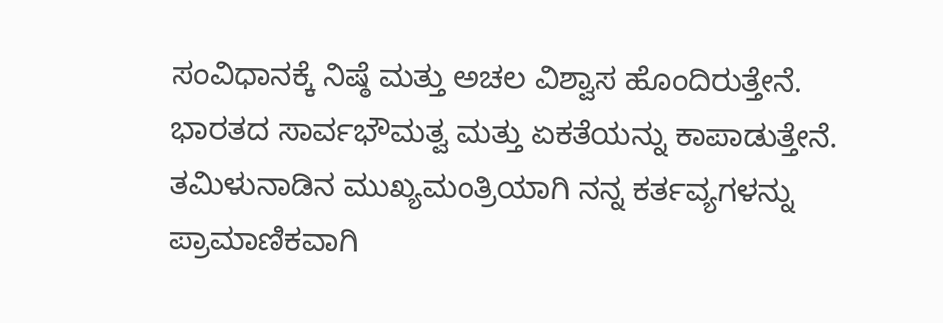ಸಂವಿಧಾನಕ್ಕೆ ನಿಷ್ಠೆ ಮತ್ತು ಅಚಲ ವಿಶ್ವಾಸ ಹೊಂದಿರುತ್ತೇನೆ. ಭಾರತದ ಸಾರ್ವಭೌಮತ್ವ ಮತ್ತು ಏಕತೆಯನ್ನು ಕಾಪಾಡುತ್ತೇನೆ. ತಮಿಳುನಾಡಿನ ಮುಖ್ಯಮಂತ್ರಿಯಾಗಿ ನನ್ನ ಕರ್ತವ್ಯಗಳನ್ನು ಪ್ರಾಮಾಣಿಕವಾಗಿ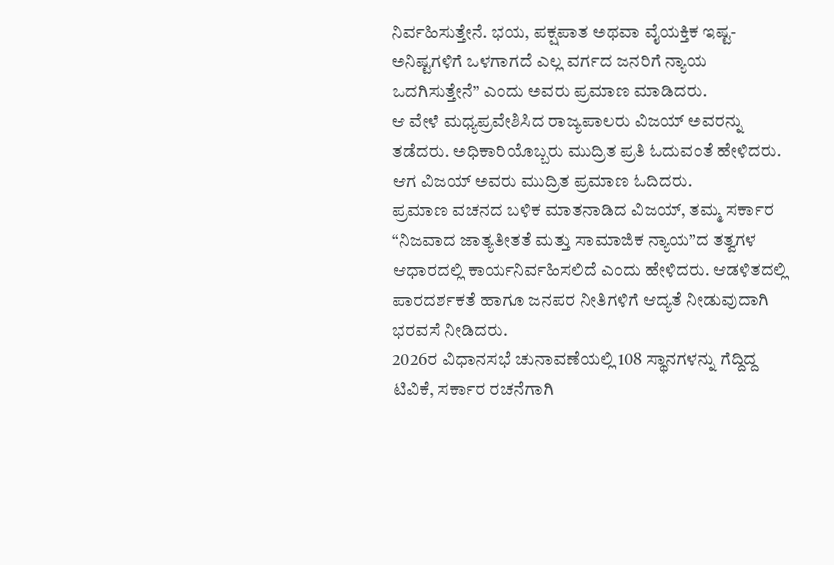ನಿರ್ವಹಿಸುತ್ತೇನೆ. ಭಯ, ಪಕ್ಷಪಾತ ಅಥವಾ ವೈಯಕ್ತಿಕ ಇಷ್ಟ-ಅನಿಷ್ಟಗಳಿಗೆ ಒಳಗಾಗದೆ ಎಲ್ಲ ವರ್ಗದ ಜನರಿಗೆ ನ್ಯಾಯ ಒದಗಿಸುತ್ತೇನೆ” ಎಂದು ಅವರು ಪ್ರಮಾಣ ಮಾಡಿದರು.
ಆ ವೇಳೆ ಮಧ್ಯಪ್ರವೇಶಿಸಿದ ರಾಜ್ಯಪಾಲರು ವಿಜಯ್ ಅವರನ್ನು ತಡೆದರು. ಅಧಿಕಾರಿಯೊಬ್ಬರು ಮುದ್ರಿತ ಪ್ರತಿ ಓದುವಂತೆ ಹೇಳಿದರು. ಆಗ ವಿಜಯ್ ಅವರು ಮುದ್ರಿತ ಪ್ರಮಾಣ ಓದಿದರು.
ಪ್ರಮಾಣ ವಚನದ ಬಳಿಕ ಮಾತನಾಡಿದ ವಿಜಯ್, ತಮ್ಮ ಸರ್ಕಾರ “ನಿಜವಾದ ಜಾತ್ಯತೀತತೆ ಮತ್ತು ಸಾಮಾಜಿಕ ನ್ಯಾಯ”ದ ತತ್ವಗಳ ಆಧಾರದಲ್ಲಿ ಕಾರ್ಯನಿರ್ವಹಿಸಲಿದೆ ಎಂದು ಹೇಳಿದರು. ಆಡಳಿತದಲ್ಲಿ ಪಾರದರ್ಶಕತೆ ಹಾಗೂ ಜನಪರ ನೀತಿಗಳಿಗೆ ಆದ್ಯತೆ ನೀಡುವುದಾಗಿ ಭರವಸೆ ನೀಡಿದರು.
2026ರ ವಿಧಾನಸಭೆ ಚುನಾವಣೆಯಲ್ಲಿ 108 ಸ್ಥಾನಗಳನ್ನು ಗೆದ್ದಿದ್ದ ಟಿವಿಕೆ, ಸರ್ಕಾರ ರಚನೆಗಾಗಿ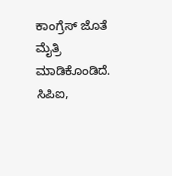ಕಾಂಗ್ರೆಸ್ ಜೊತೆ ಮೈತ್ರಿ ಮಾಡಿಕೊಂಡಿದೆ. ಸಿಪಿಐ,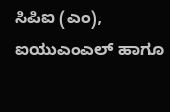ಸಿಪಿಐ (ಎಂ), ಐಯುಎಂಎಲ್ ಹಾಗೂ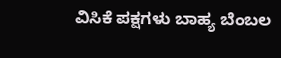ವಿಸಿಕೆ ಪಕ್ಷಗಳು ಬಾಹ್ಯ ಬೆಂಬಲ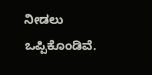ನೀಡಲು ಒಪ್ಪಿಕೊಂಡಿವೆ.